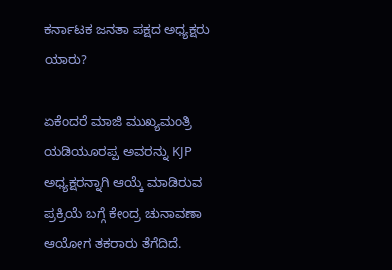ಕರ್ನಾಟಕ ಜನತಾ ಪಕ್ಷದ ಅಧ್ಯಕ್ಷರು ಯಾರು?

ಏಕೆಂದರೆ ಮಾಜಿ ಮುಖ್ಯಮಂತ್ರಿ ಯಡಿಯೂರಪ್ಪ ಅವರನ್ನು KJP ಅಧ್ಯಕ್ಷರನ್ನಾಗಿ ಆಯ್ಕೆ ಮಾಡಿರುವ ಪ್ರಕ್ರಿಯೆ ಬಗ್ಗೆ ಕೇಂದ್ರ ಚುನಾವಣಾ ಆಯೋಗ ತಕರಾರು ತೆಗೆದಿದೆ.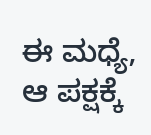ಈ ಮಧ್ಯೆ, ಆ ಪಕ್ಷಕ್ಕೆ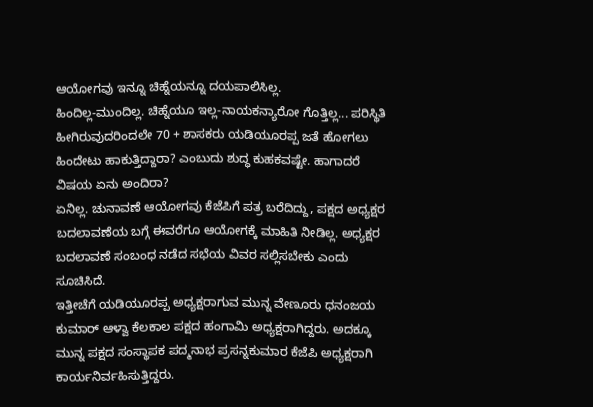ಆಯೋಗವು ಇನ್ನೂ ಚಿಹ್ನೆಯನ್ನೂ ದಯಪಾಲಿಸಿಲ್ಲ.
ಹಿಂದಿಲ್ಲ-ಮುಂದಿಲ್ಲ. ಚಿಹ್ನೆಯೂ ಇಲ್ಲ-ನಾಯಕನ್ಯಾರೋ ಗೊತ್ತಿಲ್ಲ... ಪರಿಸ್ಥಿತಿ ಹೀಗಿರುವುದರಿಂದಲೇ 70 + ಶಾಸಕರು ಯಡಿಯೂರಪ್ಪ ಜತೆ ಹೋಗಲು ಹಿಂದೇಟು ಹಾಕುತ್ತಿದ್ದಾರಾ? ಎಂಬುದು ಶುದ್ಧ ಕುಹಕವಷ್ಟೇ. ಹಾಗಾದರೆ ವಿಷಯ ಏನು ಅಂದಿರಾ?
ಏನಿಲ್ಲ. ಚುನಾವಣೆ ಆಯೋಗವು ಕೆಜೆಪಿಗೆ ಪತ್ರ ಬರೆದಿದ್ದು, ಪಕ್ಷದ ಅಧ್ಯಕ್ಷರ ಬದಲಾವಣೆಯ ಬಗ್ಗೆ ಈವರೆಗೂ ಆಯೋಗಕ್ಕೆ ಮಾಹಿತಿ ನೀಡಿಲ್ಲ. ಅಧ್ಯಕ್ಷರ ಬದಲಾವಣೆ ಸಂಬಂಧ ನಡೆದ ಸಭೆಯ ವಿವರ ಸಲ್ಲಿಸಬೇಕು ಎಂದು ಸೂಚಿಸಿದೆ.
ಇತ್ತೀಚೆಗೆ ಯಡಿಯೂರಪ್ಪ ಅಧ್ಯಕ್ಷರಾಗುವ ಮುನ್ನ ವೇಣೂರು ಧನಂಜಯ ಕುಮಾರ್ ಆಳ್ವಾ ಕೆಲಕಾಲ ಪಕ್ಷದ ಹಂಗಾಮಿ ಅಧ್ಯಕ್ಷರಾಗಿದ್ದರು. ಅದಕ್ಕೂ ಮುನ್ನ ಪಕ್ಷದ ಸಂಸ್ಥಾಪಕ ಪದ್ಮನಾಭ ಪ್ರಸನ್ನಕುಮಾರ ಕೆಜೆಪಿ ಅಧ್ಯಕ್ಷರಾಗಿ ಕಾರ್ಯನಿರ್ವಹಿಸುತ್ತಿದ್ದರು.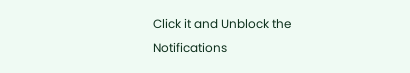Click it and Unblock the Notifications